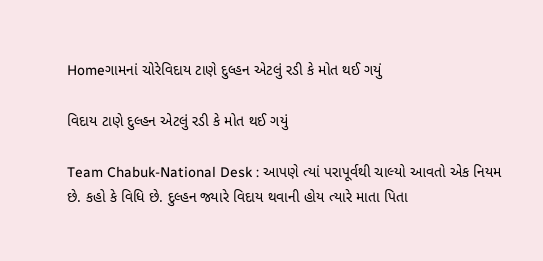Homeગામનાં ચોરેવિદાય ટાણે દુલ્હન એટલું રડી કે મોત થઈ ગયું

વિદાય ટાણે દુલ્હન એટલું રડી કે મોત થઈ ગયું

Team Chabuk-National Desk : આપણે ત્યાં પરાપૂર્વથી ચાલ્યો આવતો એક નિયમ છે. કહો કે વિધિ છે. દુલ્હન જ્યારે વિદાય થવાની હોય ત્યારે માતા પિતા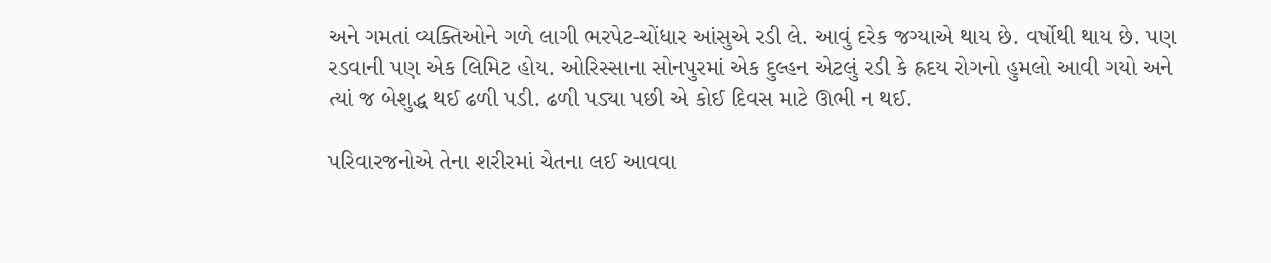અને ગમતાં વ્યક્તિઓને ગળે લાગી ભરપેટ-ચોંધાર આંસુએ રડી લે. આવું દરેક જગ્યાએ થાય છે. વર્ષોથી થાય છે. પણ રડવાની પણ એક લિમિટ હોય. ઓરિસ્સાના સોનપુરમાં એક દુલ્હન એટલું રડી કે હ્રદય રોગનો હુમલો આવી ગયો અને ત્યાં જ બેશુદ્ધ થઈ ઢળી પડી. ઢળી પડ્યા પછી એ કોઈ દિવસ માટે ઊભી ન થઈ.

પરિવારજનોએ તેના શરીરમાં ચેતના લઈ આવવા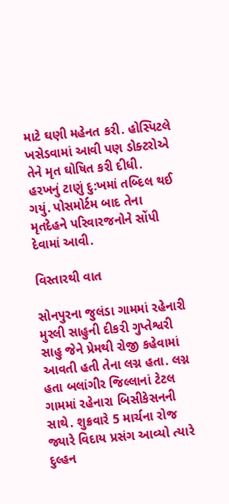માટે ઘણી મહેનત કરી. હોસ્પિટલે ખસેડવામાં આવી પણ ડોક્ટરોએ તેને મૃત ઘોષિત કરી દીધી. હરખનું ટાણું દુ:ખમાં તબ્દિલ થઈ ગયું. પોસમોર્ટમ બાદ તેના મૃતદેહને પરિવારજનોને સોંપી દેવામાં આવી.

વિસ્તારથી વાત

સોનપુરના જુલંડા ગામમાં રહેનારી મુરલી સાહુની દીકરી ગુપ્તેશ્વરી સાહુ જેને પ્રેમથી રોજી કહેવામાં આવતી હતી તેના લગ્ન હતા. લગ્ન હતા બલાંગીર જિલ્લાનાં ટેટલ ગામમાં રહેનારા બિસીકેસનની સાથે. શુક્રવારે 5 માર્ચના રોજ જ્યારે વિદાય પ્રસંગ આવ્યો ત્યારે દુલ્હન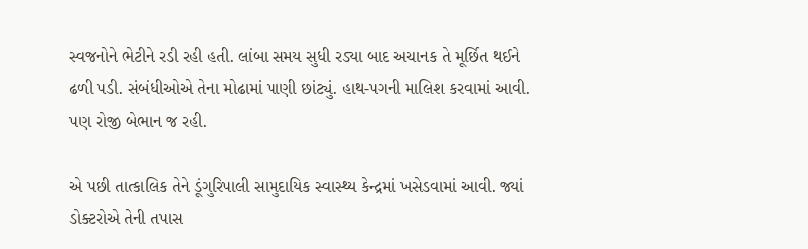સ્વજનોને ભેટીને રડી રહી હતી. લાંબા સમય સુધી રડ્યા બાદ અચાનક તે મૂર્છિત થઈને ઢળી પડી. સંબંધીઓએ તેના મોઢામાં પાણી છાંટ્યું. હાથ-પગની માલિશ કરવામાં આવી. પણ રોજી બેભાન જ રહી.

એ પછી તાત્કાલિક તેને ડૂંગુરિપાલી સામુદાયિક સ્વાસ્થ્ય કેન્દ્રમાં ખસેડવામાં આવી. જ્યાં ડોક્ટરોએ તેની તપાસ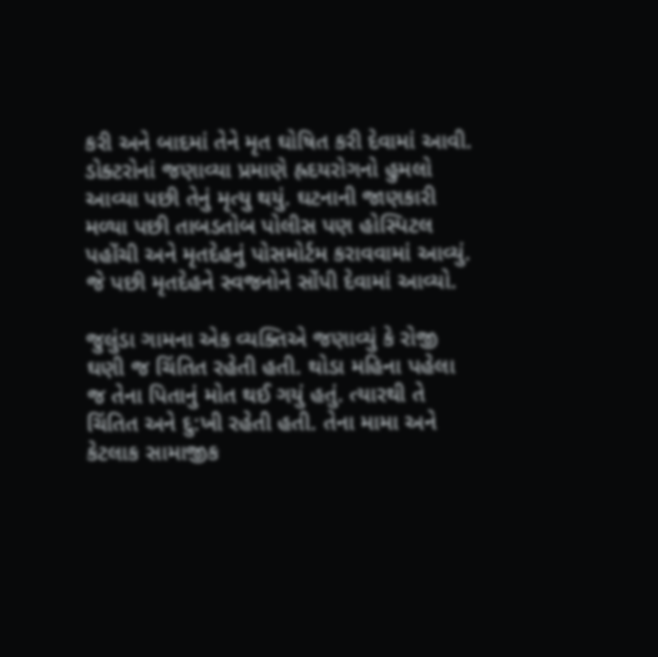કરી અને બાદમાં તેને મૃત ઘોષિત કરી દેવામાં આવી. ડોક્ટરોનાં જણાવ્યા પ્રમાણે હ્રદયરોગનો હુમલો આવ્યા પછી તેનું મૃત્યુ થયું. ઘટનાની જાણકારી મળ્યા પછી તાબડતોબ પોલીસ પણ હોસ્પિટલ પહોંચી અને મૃતદેહનું પોસમોર્ટમ કરાવવામાં આવ્યું. જે પછી મૃતદેહને સ્વજનોને સોંપી દેવામાં આવ્યો.

જુલુંડા ગામના એક વ્યક્તિએ જણાવ્યું કે રોજી ઘણી જ ચિંતિત રહેતી હતી. થોડા મહિના પહેલા જ તેના પિતાનું મોત થઈ ગયું હતું. ત્યારથી તે ચિંતિત અને દુ:ખી રહેતી હતી. તેના મામા અને કેટલાક સામાજીક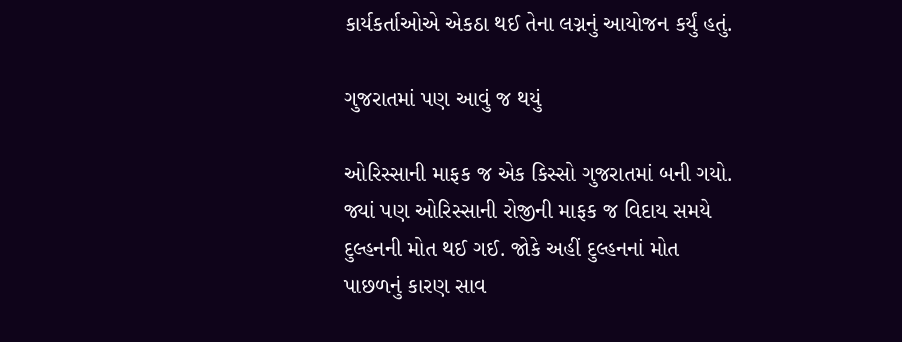કાર્યકર્તાઓએ એકઠા થઈ તેના લગ્નનું આયોજન કર્યું હતું.

ગુજરાતમાં પણ આવું જ થયું

ઓરિસ્સાની માફક જ એક કિસ્સો ગુજરાતમાં બની ગયો. જ્યાં પણ ઓરિસ્સાની રોજીની માફક જ વિદાય સમયે દુલ્હનની મોત થઈ ગઈ. જોકે અહીં દુલ્હનનાં મોત પાછળનું કારણ સાવ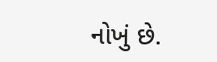નોખું છે.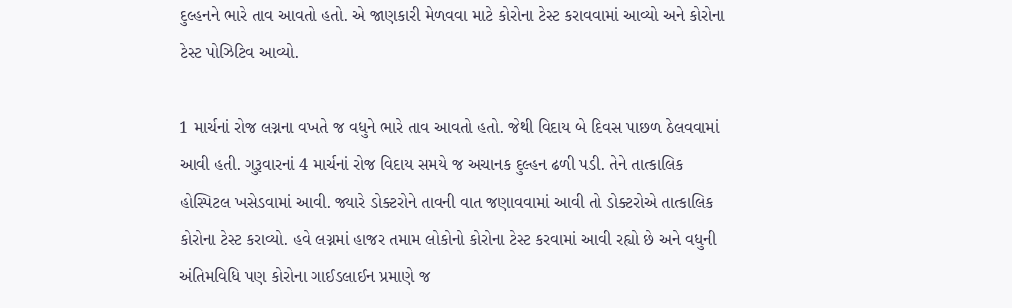દુલ્હનને ભારે તાવ આવતો હતો. એ જાણકારી મેળવવા માટે કોરોના ટેસ્ટ કરાવવામાં આવ્યો અને કોરોના ટેસ્ટ પોઝિટિવ આવ્યો.

1 માર્ચનાં રોજ લગ્નના વખતે જ વધુને ભારે તાવ આવતો હતો. જેથી વિદાય બે દિવસ પાછળ ઠેલવવામાં આવી હતી. ગુરૂવારનાં 4 માર્ચનાં રોજ વિદાય સમયે જ અચાનક દુલ્હન ઢળી પડી. તેને તાત્કાલિક હોસ્પિટલ ખસેડવામાં આવી. જ્યારે ડોક્ટરોને તાવની વાત જણાવવામાં આવી તો ડોક્ટરોએ તાત્કાલિક કોરોના ટેસ્ટ કરાવ્યો. હવે લગ્નમાં હાજર તમામ લોકોનો કોરોના ટેસ્ટ કરવામાં આવી રહ્યો છે અને વધુની અંતિમવિધિ પણ કોરોના ગાઈડલાઈન પ્રમાણે જ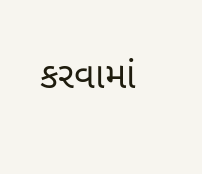કરવામાં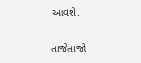આવશે.

તાજેતાજો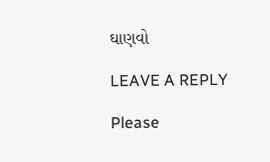ઘાણવો

LEAVE A REPLY

Please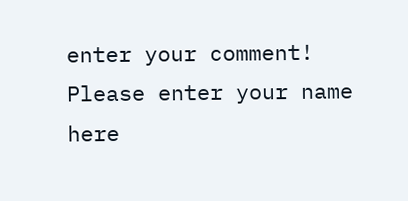enter your comment!
Please enter your name here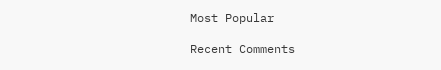Most Popular

Recent Comments